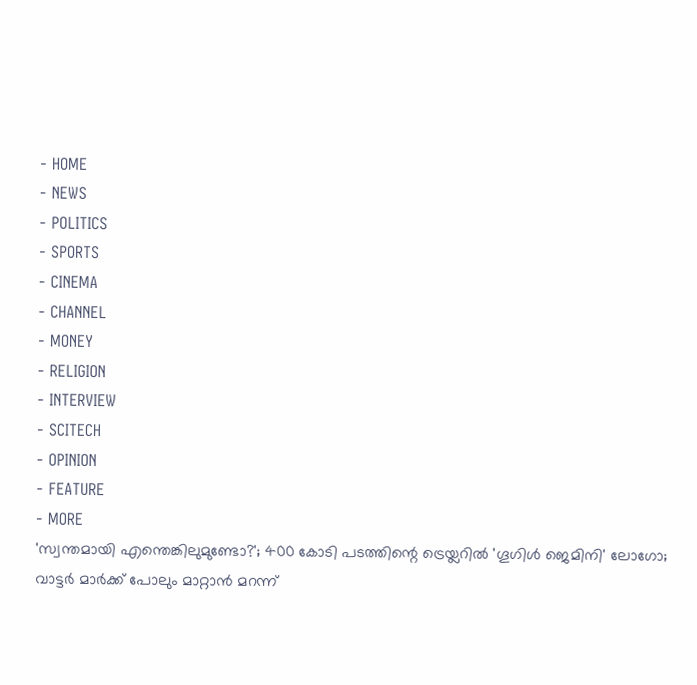- HOME
- NEWS
- POLITICS
- SPORTS
- CINEMA
- CHANNEL
- MONEY
- RELIGION
- INTERVIEW
- SCITECH
- OPINION
- FEATURE
- MORE
'സ്വന്തമായി എന്തെങ്കിലുമുണ്ടോ?'; 400 കോടി പടത്തിന്റെ ട്രെയ്ലറിൽ 'ഗൂഗിൾ ജെമിനി' ലോഗോ; വാട്ടർ മാർക്ക് പോലും മാറ്റാൻ മറന്ന്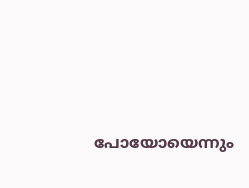പോയോയെന്നും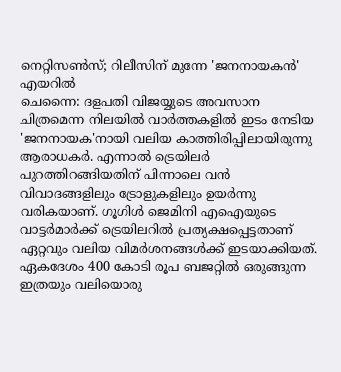നെറ്റിസൺസ്; റിലീസിന് മുന്നേ 'ജനനായകൻ' എയറിൽ
ചെന്നൈ: ദളപതി വിജയ്യുടെ അവസാന ചിത്രമെന്ന നിലയിൽ വാർത്തകളിൽ ഇടം നേടിയ 'ജനനായക'നായി വലിയ കാത്തിരിപ്പിലായിരുന്നു ആരാധകർ. എന്നാൽ ട്രെയിലർ പുറത്തിറങ്ങിയതിന് പിന്നാലെ വൻ വിവാദങ്ങളിലും ട്രോളുകളിലും ഉയർന്നു വരികയാണ്. ഗൂഗിൾ ജെമിനി എഐയുടെ വാട്ടർമാർക്ക് ട്രെയിലറിൽ പ്രത്യക്ഷപ്പെട്ടതാണ് ഏറ്റവും വലിയ വിമർശനങ്ങൾക്ക് ഇടയാക്കിയത്. ഏകദേശം 400 കോടി രൂപ ബജറ്റിൽ ഒരുങ്ങുന്ന ഇത്രയും വലിയൊരു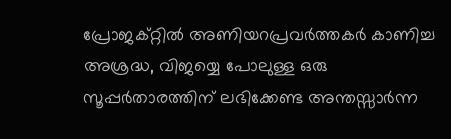പ്രോജക്റ്റിൽ അണിയറപ്രവർത്തകർ കാണിച്ച അശ്രദ്ധ, വിജയ്യെ പോലുള്ള ഒരു സൂപ്പർതാരത്തിന് ലഭിക്കേണ്ട അന്തസ്സാർന്ന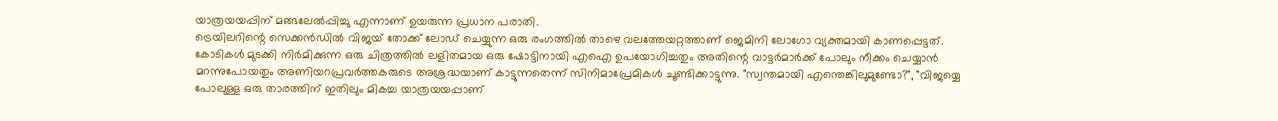യാത്രയയപ്പിന് മങ്ങലേൽപ്പിച്ചു എന്നാണ് ഉയരുന്ന പ്രധാന പരാതി.
ട്രെയിലറിന്റെ സെക്കൻഡിൽ വിജയ് തോക്ക് ലോഡ് ചെയ്യുന്ന ഒരു രംഗത്തിൽ താഴെ വലത്തേയറ്റത്താണ് ജെമിനി ലോഗോ വ്യക്തമായി കാണപ്പെട്ടത്. കോടികൾ മുടക്കി നിർമിക്കുന്ന ഒരു ചിത്രത്തിൽ ലളിതമായ ഒരു ഷോട്ടിനായി എഐ ഉപയോഗിച്ചതും അതിന്റെ വാട്ടർമാർക്ക് പോലും നീക്കം ചെയ്യാൻ മറന്നുപോയതും അണിയറപ്രവർത്തകരുടെ അശ്രദ്ധയാണ് കാട്ടുന്നതെന്ന് സിനിമാപ്രേമികൾ ചൂണ്ടിക്കാട്ടുന്നു. "സ്വന്തമായി എന്തെങ്കിലുമുണ്ടോ?", "വിജയ്യെ പോലുള്ള ഒരു താരത്തിന് ഇതിലും മികച്ച യാത്രയയപ്പാണ്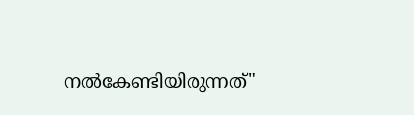നൽകേണ്ടിയിരുന്നത്"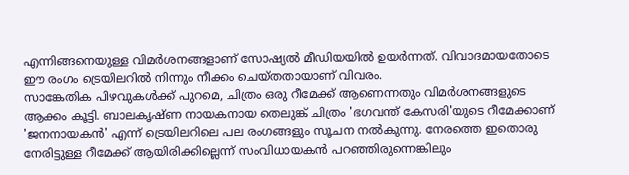എന്നിങ്ങനെയുള്ള വിമർശനങ്ങളാണ് സോഷ്യൽ മീഡിയയിൽ ഉയർന്നത്. വിവാദമായതോടെ ഈ രംഗം ട്രെയിലറിൽ നിന്നും നീക്കം ചെയ്തതായാണ് വിവരം.
സാങ്കേതിക പിഴവുകൾക്ക് പുറമെ, ചിത്രം ഒരു റീമേക്ക് ആണെന്നതും വിമർശനങ്ങളുടെ ആക്കം കൂട്ടി. ബാലകൃഷ്ണ നായകനായ തെലുങ്ക് ചിത്രം 'ഭഗവന്ത് കേസരി'യുടെ റീമേക്കാണ് 'ജനനായകൻ' എന്ന് ട്രെയിലറിലെ പല രംഗങ്ങളും സൂചന നൽകുന്നു. നേരത്തെ ഇതൊരു നേരിട്ടുള്ള റീമേക്ക് ആയിരിക്കില്ലെന്ന് സംവിധായകൻ പറഞ്ഞിരുന്നെങ്കിലും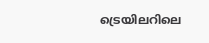ട്രെയിലറിലെ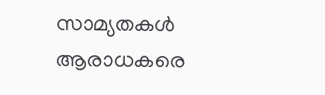സാമ്യതകൾ ആരാധകരെ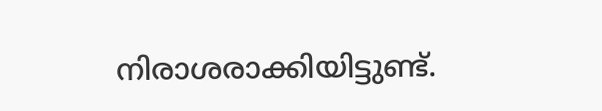നിരാശരാക്കിയിട്ടുണ്ട്.